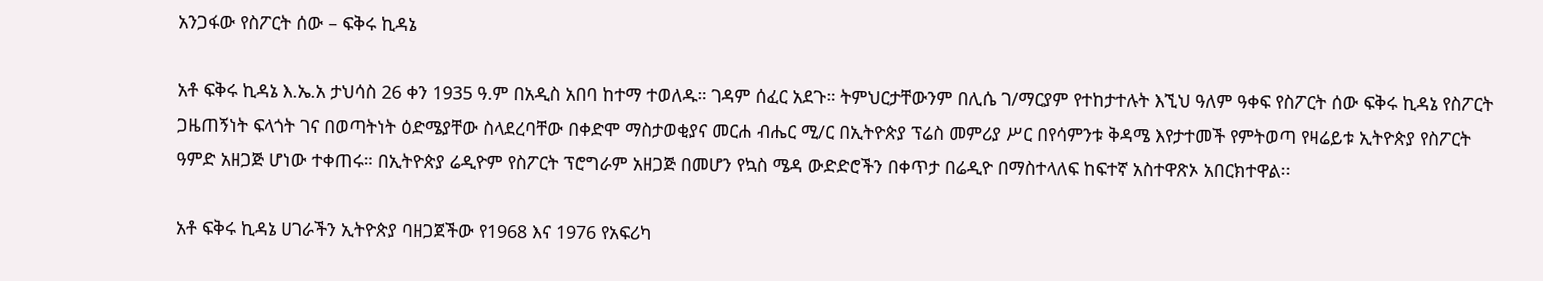አንጋፋው የስፖርት ሰው – ፍቅሩ ኪዳኔ

አቶ ፍቅሩ ኪዳኔ እ.ኤ.አ ታህሳስ 26 ቀን 1935 ዓ.ም በአዲስ አበባ ከተማ ተወለዱ። ገዳም ሰፈር አደጉ። ትምህርታቸውንም በሊሴ ገ/ማርያም የተከታተሉት እኚህ ዓለም ዓቀፍ የስፖርት ሰው ፍቅሩ ኪዳኔ የስፖርት ጋዜጠኝነት ፍላጎት ገና በወጣትነት ዕድሜያቸው ስላደረባቸው በቀድሞ ማስታወቂያና መርሐ ብሔር ሚ/ር በኢትዮጵያ ፕሬስ መምሪያ ሥር በየሳምንቱ ቅዳሜ እየታተመች የምትወጣ የዛሬይቱ ኢትዮጵያ የስፖርት ዓምድ አዘጋጅ ሆነው ተቀጠሩ። በኢትዮጵያ ሬዲዮም የስፖርት ፕሮግራም አዘጋጅ በመሆን የኳስ ሜዳ ውድድሮችን በቀጥታ በሬዲዮ በማስተላለፍ ከፍተኛ አስተዋጽኦ አበርክተዋል፡፡

አቶ ፍቅሩ ኪዳኔ ሀገራችን ኢትዮጵያ ባዘጋጀችው የ1968 እና 1976 የአፍሪካ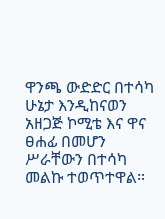ዋንጫ ውድድር በተሳካ ሁኔታ እንዲከናወን አዘጋጅ ኮሚቴ እና ዋና ፀሐፊ በመሆን ሥራቸውን በተሳካ መልኩ ተወጥተዋል።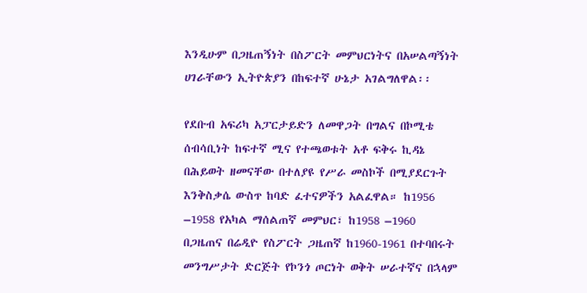እንዲሁም በጋዜጠኝነት በስፖርት መምህርነትና በአሠልጣኝነት ሀገራቸውን ኢትዮጵያን በከፍተኛ ሁኔታ አገልግለዋል፡፡

የደቡብ አፍሪካ አፓርታይድን ለመዋጋት በግልና በኮሚቴ ሰብሳቢነት ከፍተኛ ሚና የተጫወቱት አቶ ፍቅሩ ኪዳኔ በሕይወት ዘመናቸው በተለያዩ የሥራ መስኮች በሚያደርጉት እንቅስቃሴ ውስጥ ከባድ ፈተናዎችን አልፈዋል። ከ1956 –1958 የአካል ማሰልጠኛ መምህር፣ ከ1958 –1960 በጋዜጠና በሬዲዮ የስፖርት ጋዜጠኛ ከ1960-1961 በተባበሩት መንግሥታት ድርጅት የኮንጎ ጦርነት ወቅት ሠራተኛና በኋላም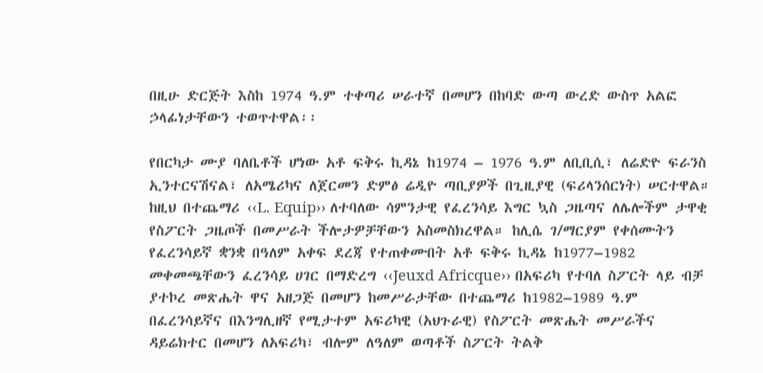በዚሁ ድርጅት እስከ 1974 ዓ.ም ተቀጣሪ ሠራተኛ በመሆን በከባድ ውጣ ውረድ ውስጥ አልፎ ኃላፊነታቸውን ተወጥተዋል፡፡

የበርካታ ሙያ ባለቤቶች ሆነው አቶ ፍቅሩ ኪዳኔ ከ1974 – 1976 ዓ.ም ለቢቢሲ፣ ለሬድዮ ፍራንስ ኢንተርናሽናል፣ ለአሜሪካና ለጀርመን ድምፅ ሬዲዮ ጣቢያዎች በጊዚያዊ (ፍሪላንሰርነት) ሠርተዋል። ከዚህ በተጨማሪ ‹‹L. Equip›› ለተባለው ሳምንታዊ የፈረንሳይ እግር ኳስ ጋዜጣና ለሌሎችም ታዋቂ የስፖርት ጋዜጦች በመሥራት ችሎታዎቻቸውን አስመስክረዋል። ከሊሴ ገ/ማርያም የቀሰሙትን የፈረንሳይኛ ቋንቋ በዓለም አቀፍ ደረጃ የተጠቀሙበት አቶ ፍቅሩ ኪዳኔ ከ1977–1982 መቀመጫቸውን ፈረንሳይ ሀገር በማድረግ ‹‹Jeuxd Africque›› በአፍሪካ የተባለ ስፖርት ላይ ብቻ ያተኮረ መጽሔት ዋና አዘጋጅ በመሆን ከመሥራታቸው በተጨማሪ ከ1982–1989 ዓ.ም በፈረንሳይኛና በእንግሊዘኛ የሚታተም አፍሪካዊ (አህጉራዊ) የስፖርት መጽሔት መሥራችና ዳይሬክተር በመሆን ለአፍሪካ፣ ብሎም ለዓለም ወጣቶች ስፖርት ትልቅ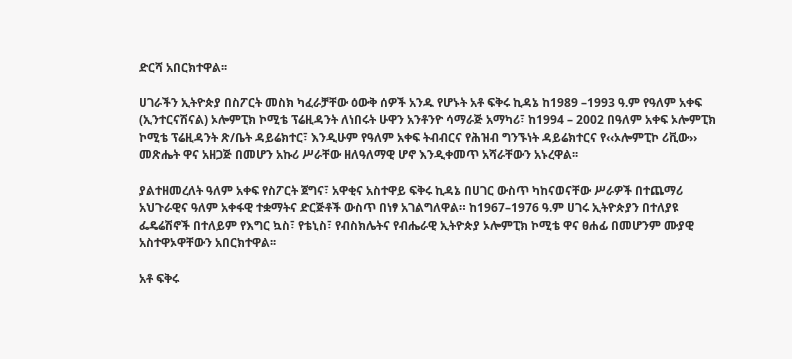ድርሻ አበርክተዋል፡፡

ሀገራችን ኢትዮጵያ በስፖርት መስክ ካፈራቻቸው ዕውቅ ሰዎች አንዱ የሆኑት አቶ ፍቅሩ ኪዳኔ ከ1989 –1993 ዓ.ም የዓለም አቀፍ (ኢንተርናሽናል) ኦሎምፒክ ኮሚቴ ፕሬዚዳንት ለነበሩት ሁዋን አንቶንዮ ሳማራጅ አማካሪ፣ ከ1994 – 2002 በዓለም አቀፍ ኦሎምፒክ ኮሚቴ ፕሬዚዳንት ጽ/ቤት ዳይሬክተር፣ እንዲሁም የዓለም አቀፍ ትብብርና የሕዝብ ግንኙነት ዳይሬክተርና የ‹‹ኦሎምፒኮ ሪቪው›› መጽሔት ዋና አዘጋጅ በመሆን አኩሪ ሥራቸው ዘለዓለማዊ ሆኖ እንዲቀመጥ አሻራቸውን አኑረዋል፡፡

ያልተዘመረለት ዓለም አቀፍ የስፖርት ጀግና፣ አዋቂና አስተዋይ ፍቅሩ ኪዳኔ በሀገር ውስጥ ካከናወናቸው ሥራዎች በተጨማሪ አህጉራዊና ዓለም አቀፋዊ ተቋማትና ድርጅቶች ውስጥ በነፃ አገልግለዋል። ከ1967–1976 ዓ.ም ሀገሩ ኢትዮጵያን በተለያዩ ፌዴሬሽኖች በተለይም የእግር ኳስ፣ የቴኒስ፣ የብስክሌትና የብሔራዊ ኢትዮጵያ ኦሎምፒክ ኮሚቴ ዋና ፀሐፊ በመሆንም ሙያዊ አስተዋኦዋቸውን አበርክተዋል፡፡

አቶ ፍቅሩ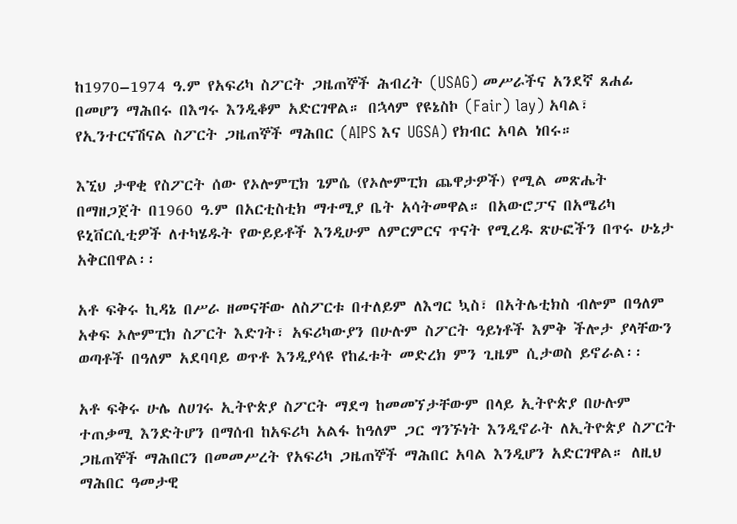ከ1970–1974 ዓ.ም የአፍሪካ ስፖርት ጋዜጠኞች ሕብረት (USAG) መሥራችና አንደኛ ጸሐፊ በመሆን ማሕበሩ በእግሩ እንዲቆም አድርገዋል። በኋላም የዩኔስኮ (Fair) lay) አባል፣ የኢንተርናሽናል ስፖርት ጋዜጠኞች ማሕበር (AIPS እና UGSA) የክብር አባል ነበሩ።

እኚህ ታዋቂ የስፖርት ሰው የኦሎምፒክ ጌምሴ (የኦሎምፒክ ጨዋታዎች) የሚል መጽሔት በማዘጋጀት በ1960 ዓ.ም በአርቲስቲክ ማተሚያ ቤት አሳትመዋል። በአውሮፓና በአሜሪካ ዩኒቨርሲቲዎች ለተካሄዱት የውይይቶች እንዲሁም ለምርምርና ጥናት የሚረዱ ጽሁፎችን በጥሩ ሁኔታ አቅርበዋል፡፡

አቶ ፍቅሩ ኪዳኔ በሥራ ዘመናቸው ለስፖርቱ በተለይም ለእግር ኳስ፣ በአትሌቲክስ ብሎም በዓለም አቀፍ ኦሎምፒክ ስፖርት እድገት፣ አፍሪካውያን በሁሉም ስፖርት ዓይነቶች እምቅ ችሎታ ያላቸውን ወጣቶች በዓለም አደባባይ ወጥቶ እንዲያሳዩ የከፈቱት መድረክ ምን ጊዜም ሲታወስ ይኖራል፡፡

አቶ ፍቅሩ ሁሌ ለሀገሩ ኢትዮጵያ ስፖርት ማደግ ከመመኘታቸውም በላይ ኢትዮጵያ በሁሉም ተጠቃሚ እንድትሆን በማሰብ ከአፍሪካ አልፋ ከዓለም ጋር ግንኙነት እንዲኖራት ለኢትዮጵያ ስፖርት ጋዜጠኞች ማሕበርን በመመሥረት የአፍሪካ ጋዜጠኞች ማሕበር አባል እንዲሆን አድርገዋል። ለዚህ ማሕበር ዓመታዊ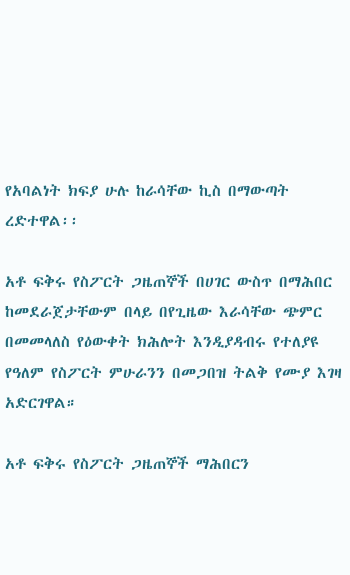የአባልነት ክፍያ ሁሉ ከራሳቸው ኪስ በማውጣት ረድተዋል፡፡

አቶ ፍቅሩ የስፖርት ጋዜጠኞች በሀገር ውስጥ በማሕበር ከመደራጀታቸውም በላይ በየጊዜው እራሳቸው ጭምር በመመላለስ የዕውቀት ክሕሎት እንዲያዳብሩ የተለያዩ የዓለም የስፖርት ምሁራንን በመጋበዝ ትልቅ የሙያ እገዛ አድርገዋል።

አቶ ፍቅሩ የስፖርት ጋዜጠኞች ማሕበርን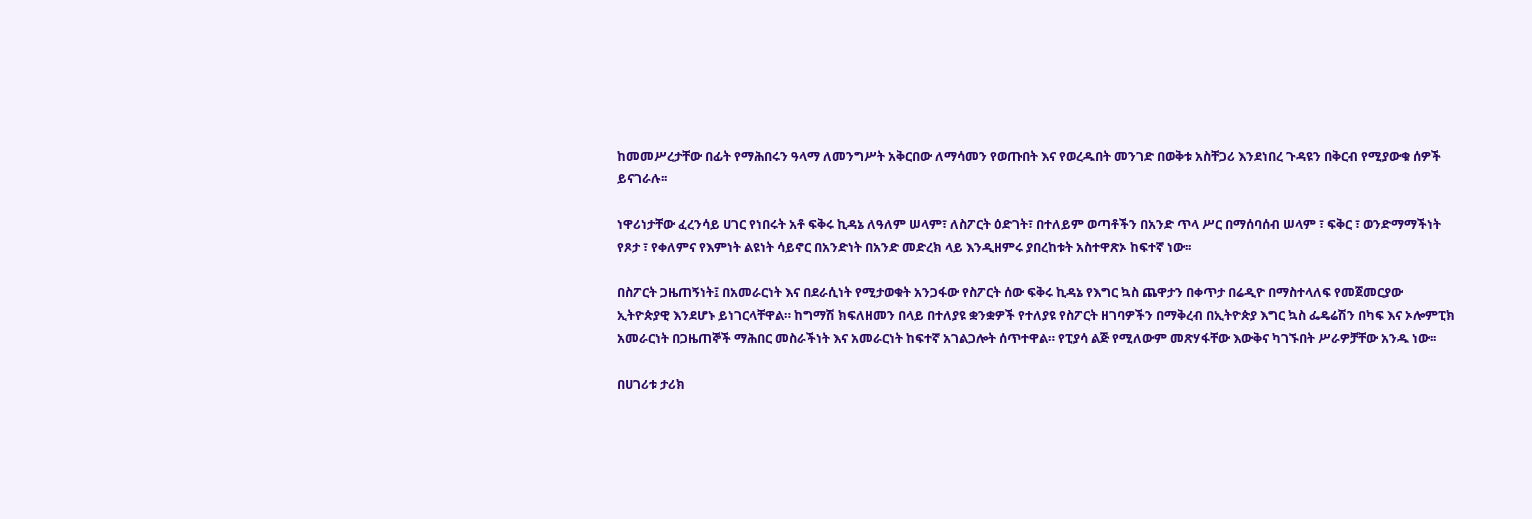ከመመሥረታቸው በፊት የማሕበሩን ዓላማ ለመንግሥት አቅርበው ለማሳመን የወጡበት እና የወረዱበት መንገድ በወቅቱ አስቸጋሪ እንደነበረ ጉዳዩን በቅርብ የሚያውቁ ሰዎች ይናገራሉ፡፡

ነዋሪነታቸው ፈረንሳይ ሀገር የነበሩት አቶ ፍቅሩ ኪዳኔ ለዓለም ሠላም፣ ለስፖርት ዕድገት፣ በተለይም ወጣቶችን በአንድ ጥላ ሥር በማሰባሰብ ሠላም ፣ ፍቅር ፣ ወንድማማችነት የጾታ ፣ የቀለምና የእምነት ልዩነት ሳይኖር በአንድነት በአንድ መድረክ ላይ እንዲዘምሩ ያበረከቱት አስተዋጽኦ ከፍተኛ ነው፡፡

በስፖርት ጋዜጠኝነት፤ በአመራርነት እና በደራሲነት የሚታወቁት አንጋፋው የስፖርት ሰው ፍቅሩ ኪዳኔ የእግር ኳስ ጨዋታን በቀጥታ በሬዲዮ በማስተላለፍ የመጀመርያው ኢትዮጵያዊ እንደሆኑ ይነገርላቸዋል። ከግማሽ ክፍለዘመን በላይ በተለያዩ ቋንቋዎች የተለያዩ የስፖርት ዘገባዎችን በማቅረብ በኢትዮጵያ እግር ኳስ ፌዴሬሽን በካፍ እና ኦሎምፒክ አመራርነት በጋዜጠኞች ማሕበር መስራችነት እና አመራርነት ከፍተኛ አገልጋሎት ሰጥተዋል። የፒያሳ ልጅ የሚለውም መጽሃፋቸው እውቅና ካገኙበት ሥራዎቻቸው አንዱ ነው፡፡

በሀገሪቱ ታሪክ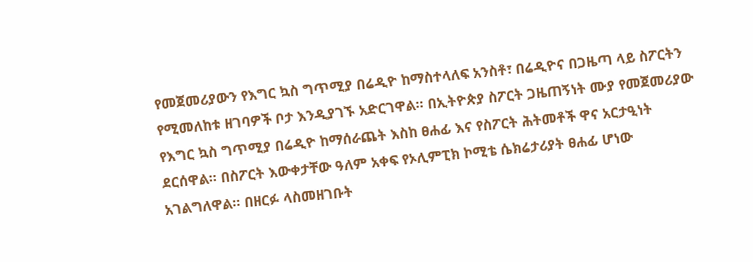የመጀመሪያውን የእግር ኳስ ግጥሚያ በሬዲዮ ከማስተላለፍ አንስቶ፣ በሬዲዮና በጋዜጣ ላይ ስፖርትን የሚመለከቱ ዘገባዎች ቦታ እንዲያገኙ አድርገዋል። በኢትዮጵያ ስፖርት ጋዜጠኝነት ሙያ የመጀመሪያው የእግር ኳስ ግጥሚያ በሬዲዮ ከማሰራጨት እስከ ፀሐፊ እና የስፖርት ሕትመቶች ዋና አርታዒነት ደርሰዋል። በስፖርት እውቀታቸው ዓለም አቀፍ የኦሊምፒክ ኮሚቴ ሴክሬታሪያት ፀሐፊ ሆነው አገልግለዋል። በዘርፉ ላስመዘገቡት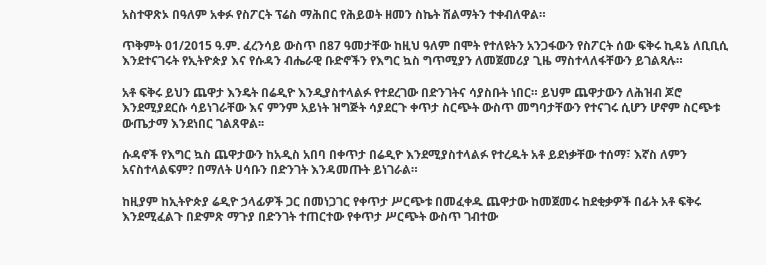አስተዋጽኦ በዓለም አቀፉ የስፖርት ፕሬስ ማሕበር የሕይወት ዘመን ስኬት ሽልማትን ተቀብለዋል።

ጥቅምት 01/2015 ዓ.ም. ፈረንሳይ ውስጥ በ87 ዓመታቸው ከዚህ ዓለም በሞት የተለዩትን አንጋፋውን የስፖርት ሰው ፍቅሩ ኪዳኔ ለቢቢሲ እንደተናገሩት የኢትዮጵያ እና የሱዳን ብሔራዊ ቡድኖችን የእግር ኳስ ግጥሚያን ለመጀመሪያ ጊዜ ማስተላለፋቸውን ይገልጻሉ።

አቶ ፍቅሩ ይህን ጨዋታ እንዴት በሬዲዮ እንዲያስተላልፉ የተደረገው በድንገትና ሳያስቡት ነበር። ይህም ጨዋታውን ለሕዝብ ጆሮ እንደሚያደርሱ ሳይነገራቸው እና ምንም አይነት ዝግጅት ሳያደርጉ ቀጥታ ስርጭት ውስጥ መግባታቸውን የተናገሩ ሲሆን ሆኖም ስርጭቱ ውጤታማ እንደነበር ገልጸዋል፡፡

ሱዳኖች የእግር ኳስ ጨዋታውን ከአዲስ አበባ በቀጥታ በሬዲዮ እንደሚያስተላልፉ የተረዱት አቶ ይደነቃቸው ተሰማ፣ እኛስ ለምን አናስተላልፍም? በማለት ሀሳቡን በድንገት እንዳመጡት ይነገራል።

ከዚያም ከኢትዮጵያ ሬዲዮ ኃላፊዎች ጋር በመነጋገር የቀጥታ ሥርጭቱ በመፈቀዱ ጨዋታው ከመጀመሩ ከደቂቃዎች በፊት አቶ ፍቅሩ እንደሚፈልጉ በድምጽ ማጉያ በድንገት ተጠርተው የቀጥታ ሥርጭት ውስጥ ገብተው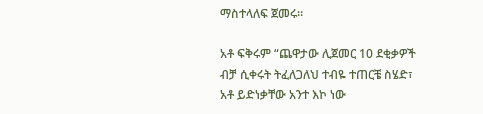ማስተላለፍ ጀመሩ።

አቶ ፍቅሩም “ጨዋታው ሊጀመር 10 ደቂቃዎች ብቻ ሲቀሩት ትፈለጋለህ ተብዬ ተጠርቼ ስሄድ፣ አቶ ይድነቃቸው አንተ እኮ ነው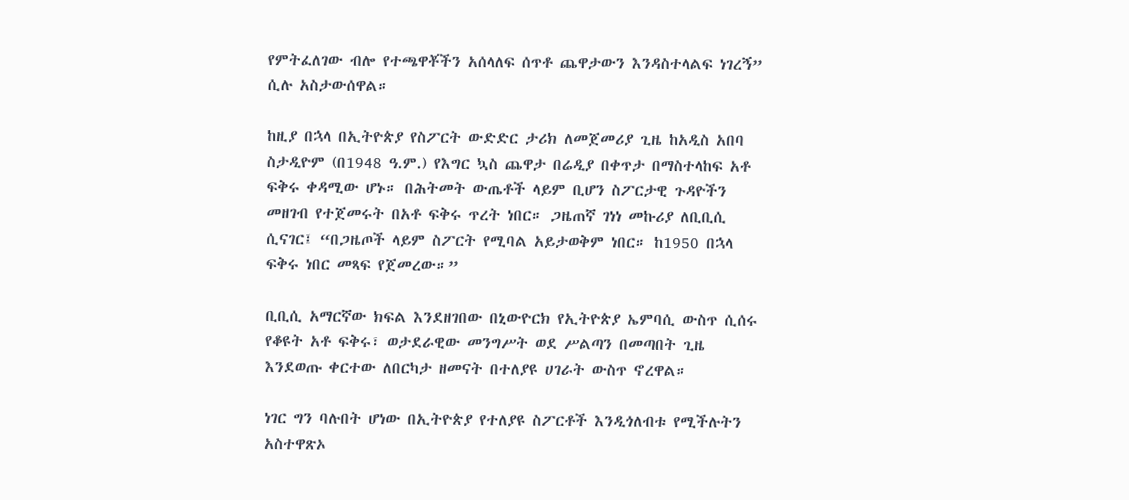የምትፈለገው ብሎ የተጫዋቾችን አሰላለፍ ሰጥቶ ጨዋታውን እንዳስተላልፍ ነገረኝ” ሲሉ አስታውሰዋል።

ከዚያ በኋላ በኢትዮጵያ የስፖርት ውድድር ታሪክ ለመጀመሪያ ጊዜ ከአዲስ አበባ ስታዲዮም (በ1948 ዓ.ም.) የእግር ኳስ ጨዋታ በሬዲያ በቀጥታ በማስተላከፍ አቶ ፍቅሩ ቀዳሚው ሆኑ። በሕትመት ውጤቶች ላይም ቢሆን ስፖርታዊ ጉዳዮችን መዘገብ የተጀመሩት በአቶ ፍቅሩ ጥረት ነበር። ጋዜጠኛ ገነነ መኩሪያ ለቢቢሲ ሲናገር፤ “በጋዜጦች ላይም ስፖርት የሚባል አይታወቅም ነበር። ከ1950 በኋላ ፍቅሩ ነበር መጻፍ የጀመረው።”

ቢቢሲ አማርኛው ክፍል እንደዘገበው በኒውዮርክ የኢትዮጵያ ኤምባሲ ውስጥ ሲሰሩ የቆዩት አቶ ፍቅሩ፣ ወታደራዊው መንግሥት ወደ ሥልጣን በመጣበት ጊዜ እንደወጡ ቀርተው ለበርካታ ዘመናት በተለያዩ ሀገራት ውስጥ ኖረዋል።

ነገር ግን ባሉበት ሆነው በኢትዮጵያ የተለያዩ ስፖርቶች እንዲጎለብቱ የሚችሉትን አስተዋጽኦ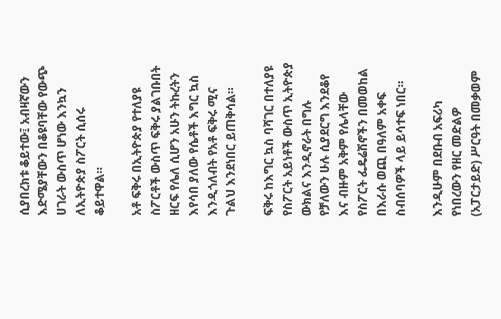ሲያበረክቱ ቆይተው፤ አብዛኛውን እድሜያቸውን በቆዩባቸው የውጭ ሀገራት ውስጥ ሆነው እንኳን ለኢትዮጵያ ስፖርት ሲሰሩ ቆይተዋል።

አቶ ፍቅሩ በኢትዮጵያ የተለያዩ ስፖርቶች ውስጥ ፍቅሩ ያልገቡበት ዘርፍ የሌለ ሲሆን አሁን ትኩረትን እየሳበ ያለው የሴቶች እግር ኳስ እንዲጎለብት የአቶ ፍቅሩ ሚና ጉልህ እንደነበር ይጠቅሳል።

ፍቅሩ ከእግር ኳስ ባሻገር በተለያዩ የስፖርት አይነቶች ውስጥ ኢትዮጵያ ውክልና እንዲኖራት በግሉ የቻለውን ሁሉ ሲያደርግ እንደቆየ እና ብዙም አቅም የሌላቸው የስፖርት ፌዴሬሽኖችን በመወከል በእራሱ ወጪ በዓለም አቀፍ ስብሰባዎች ላይ ይሳተፍ ነበር።

እንዲሁም በደቡብ አፍሪካ የነበረውን የዘር መድልዎ (አፓርታይድ) ሥርዓት በመቃወም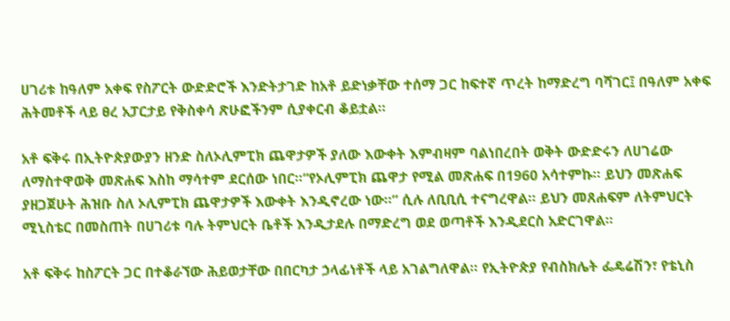ሀገሪቱ ከዓለም አቀፍ የስፖርት ውድድሮች እንድትታገድ ከአቶ ይድነቃቸው ተሰማ ጋር ከፍተኛ ጥረት ከማድረግ ባሻገር፤ በዓለም አቀፍ ሕትመቶች ላይ ፀረ አፓርታይ የቅስቀሳ ጽሁፎችንም ሲያቀርብ ቆይቷል።

አቶ ፍቅሩ በኢትዮጵያውያን ዘንድ ስለኦሊምፒክ ጨዋታዎች ያለው እውቀት እምብዛም ባልነበረበት ወቅት ውድድሩን ለሀገሬው ለማስተዋወቅ መጽሐፍ እስከ ማሳተም ደርሰው ነበር።“የኦሊምፒክ ጨዋታ የሚል መጽሐፍ በ1960 አሳተምኩ። ይህን መጽሐፍ ያዘጋጀሁት ሕዝቡ ስለ ኦሊምፒክ ጨዋታዎች እውቀት እንዲኖረው ነው።” ሲሉ ለቢቢሲ ተናግረዋል። ይህን መጸሐፍም ለትምህርት ሚኒስቴር በመስጠት በሀገሪቱ ባሉ ትምህርት ቤቶች እንዲታደሉ በማድረግ ወደ ወጣቶች እንዲደርስ አድርገዋል።

አቶ ፍቅሩ ከስፖርት ጋር በተቆራኘው ሕይወታቸው በበርካታ ኃላፊነቶች ላይ አገልግለዋል። የኢትዮጵያ የብስክሌት ፌዴሬሽን፣ የቴኒስ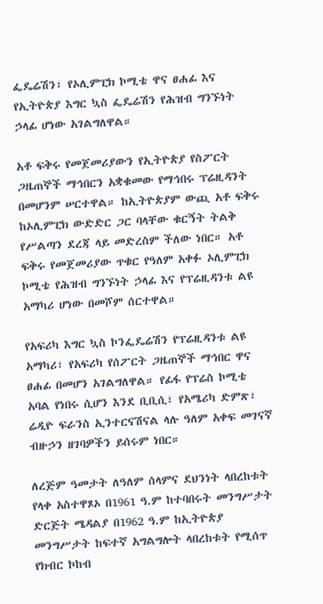ፌዴሬሽን፣ የኦሊምፒክ ኮሚቴ ዋና ፀሐፊ እና የኢትዮጵያ እግር ኳስ ፌዴሬሽን የሕዝብ ግንኙነት ኃላፊ ሆነው አገልግለዋል።

አቶ ፍቅሩ የመጀመሪያውን የኢትዮጵያ የስፖርት ጋዜጠኞች ማኅበርን አቋቁመው የማኅበሩ ፕሬዚዳንት በመሆንም ሠርተዋል። ከኢትዮጵያም ውጪ አቶ ፍቅሩ ከኦሊምፒክ ውድድር ጋር ባላቸው ቁርኝት ትልቅ የሥልጣን ደረጃ ላይ መድረስም ችለው ነበር። አቶ ፍቅሩ የመጀመሪያው ጥቁር የዓለም አቀፉ ኦሊምፒክ ኮሚቴ የሕዝብ ግንኙነት ኃላፊ እና የፕሬዚዳንቱ ልዩ አማካሪ ሆነው በመሾም ሰርተዋል።

የአፍሪካ እግር ኳስ ኮንፌዴሬሽን የፕሬዚዳንቱ ልዩ አማካሪ፣ የአፍሪካ የሰፖርት ጋዜጠኞች ማኅበር ዋና ፀሐፊ በመሆን አገልግለዋል። የፊፋ የፕሬስ ኮሚቴ አባል የነበሩ ሲሆን እንደ ቢቢሲ፣ የአሜሪካ ድምጽ፣ ሬዲዮ ፍራንስ ኢንተርናሽናል ላሉ ዓለም አቀፍ መገናኛ ብዙኃን ዘገባዎችን ይሰሩም ነበር።

ለረጅም ዓመታት ለዓለም ሰላምና ደህንነት ላበረከቱት የላቀ አስተዋጾኦ በ1961 ዓ.ም ከተባበሩት መንግሥታት ድርጅት ሜዳልያ በ1962 ዓ.ም ከኢትዮጵያ መንግሥታት ከፍተኛ አግልግሎት ላበረከቱት የሚሰጥ የክብር ኮከብ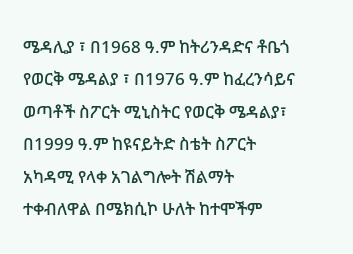ሜዳሊያ ፣ በ1968 ዓ.ም ከትሪንዳድና ቶቤጎ የወርቅ ሜዳልያ ፣ በ1976 ዓ.ም ከፈረንሳይና ወጣቶች ስፖርት ሚኒስትር የወርቅ ሜዳልያ፣ በ1999 ዓ.ም ከዩናይትድ ስቴት ስፖርት አካዳሚ የላቀ አገልግሎት ሽልማት ተቀብለዋል በሜክሲኮ ሁለት ከተሞችም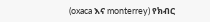(oxaca እና monterrey) የክብር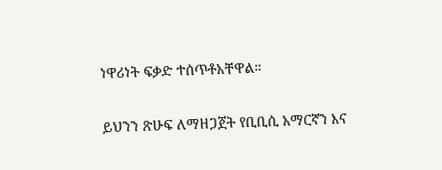ነዋሪነት ፍቃድ ተሰጥቶአቸዋል።

ይህንን ጽሁፍ ለማዘጋጀት የቢቢሲ አማርኛን እና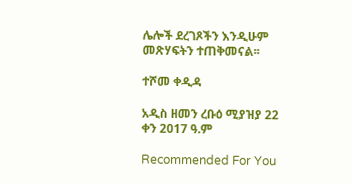ሌሎች ደረገጾችን እንዲሁም መጽሃፍትን ተጠቅመናል፡፡

ተሾመ ቀዲዳ

አዲስ ዘመን ረቡዕ ሚያዝያ 22 ቀን 2017 ዓ.ም

Recommended For You